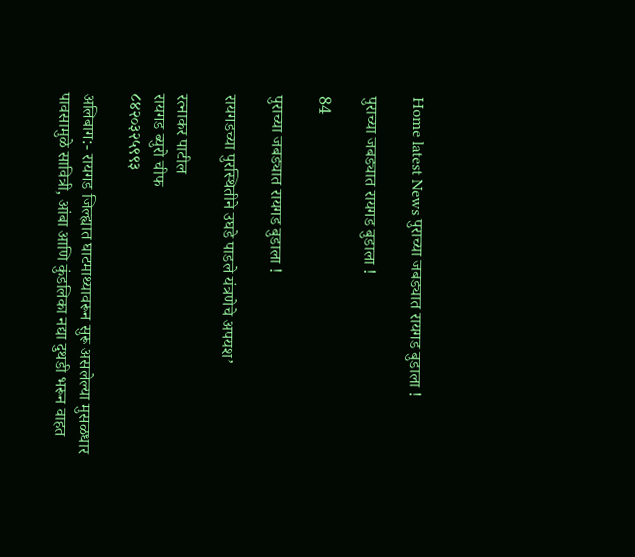Home latest News पुराच्या जबड्यात रायगड बुडाला !

पुराच्या जबड्यात रायगड बुडाला !

84

पुराच्या जबड्यात रायगड बुडाला !

रायगडच्या पुरस्थितीने उघडे पाडले यंत्रणेचे अपयश’

रत्नाकर पाटील
रायगड ब्युरो चीफ
८४२०३२५९९३

अलिबाग:- रायगड जिल्ह्यात घाटमाथ्यावरून सुरू असलेल्या मुसळधार पावसामुळे सावित्री, आंबा आणि कुंडलिका नद्या दुथडी भरून वाहत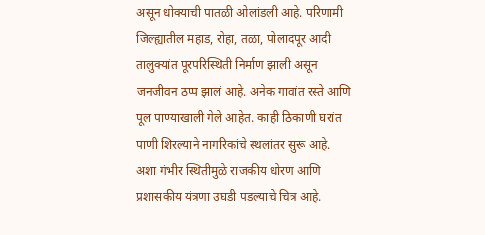असून धोक्याची पातळी ओलांडली आहे. परिणामी जिल्ह्यातील महाड, रोहा, तळा, पोलादपूर आदी तालुक्यांत पूरपरिस्थिती निर्माण झाली असून जनजीवन ठप्प झालं आहे. अनेक गावांत रस्ते आणि पूल पाण्याखाली गेले आहेत. काही ठिकाणी घरांत पाणी शिरल्याने नागरिकांचे स्थलांतर सुरू आहे. अशा गंभीर स्थितीमुळे राजकीय धोरण आणि प्रशासकीय यंत्रणा उघडी पडल्याचे चित्र आहे.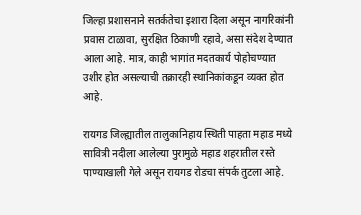जिल्हा प्रशासनाने सतर्कतेचा इशारा दिला असून नागरिकांनी प्रवास टाळावा, सुरक्षित ठिकाणी रहावे, असा संदेश देण्यात आला आहे. मात्र, काही भागांत मदतकार्य पोहोचण्यात उशीर होत असल्याची तक्रारही स्थानिकांकडून व्यक्त होत आहे.

रायगड जिल्ह्यातील तालुकानिहाय स्थिती पाहता महाड मध्ये
सावित्री नदीला आलेल्या पुरामुळे महाड शहरातील रस्ते पाण्याखाली गेले असून रायगड रोडचा संपर्क तुटला आहे.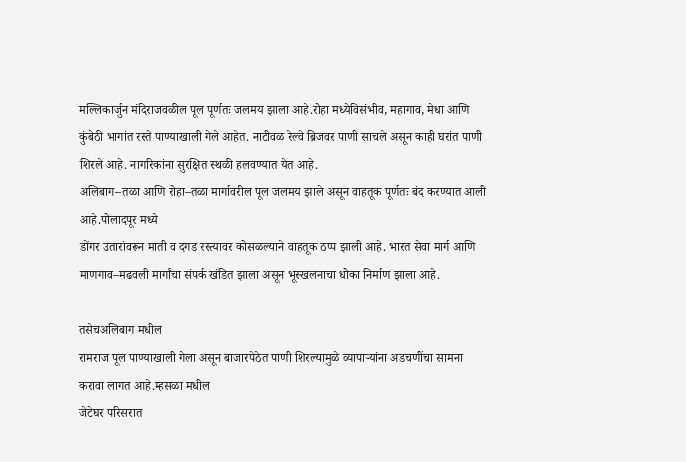मल्लिकार्जुन मंदिराजवळील पूल पूर्णतः जलमय झाला आहे.रोहा मध्येविसंभीव, महागाव, मेधा आणि कुंबेठी भागांत रस्ते पाण्याखाली गेले आहेत. नाटीवळ रेल्वे ब्रिजवर पाणी साचले असून काही घरांत पाणी शिरले आहे. नागरिकांना सुरक्षित स्थळी हलवण्यात येत आहे.
अलिबाग–तळा आणि रोहा–तळा मार्गावरील पूल जलमय झाले असून वाहतूक पूर्णतः बंद करण्यात आली आहे.पोलादपूर मध्ये
डोंगर उतारांवरून माती व दगड रस्त्यावर कोसळल्याने वाहतूक ठप्प झाली आहे. भारत सेवा मार्ग आणि माणगाव–मढवली मार्गांचा संपर्क खंडित झाला असून भूस्खलनाचा धोका निर्माण झाला आहे.

तसेचअलिबाग मधील
रामराज पूल पाण्याखाली गेला असून बाजारपेठेत पाणी शिरल्यामुळे व्यापाऱ्यांना अडचणींचा सामना करावा लागत आहे.म्हसळा मधील
जेटेघर परिसरात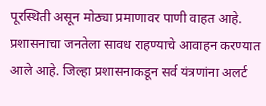पूरस्थिती असून मोठ्या प्रमाणावर पाणी वाहत आहे.
प्रशासनाचा जनतेला सावध राहण्याचे आवाहन करण्यात आले आहे. जिल्हा प्रशासनाकडून सर्व यंत्रणांना अलर्ट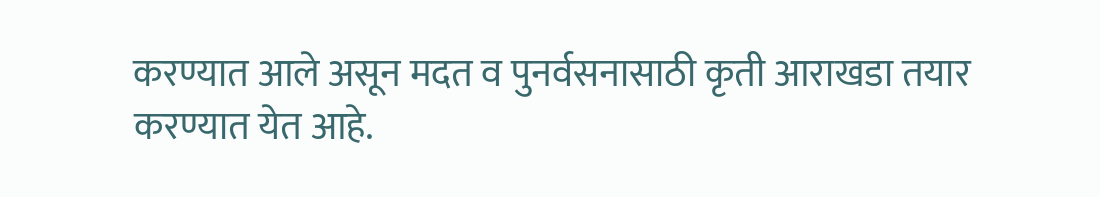करण्यात आले असून मदत व पुनर्वसनासाठी कृती आराखडा तयार करण्यात येत आहे.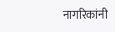नागरिकांनी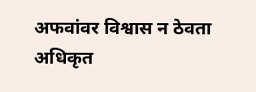अफवांवर विश्वास न ठेवता अधिकृत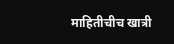माहितीचीच खात्री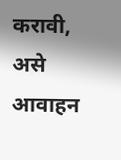करावी, असे आवाहन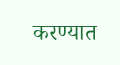करण्यात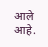आले आहे.